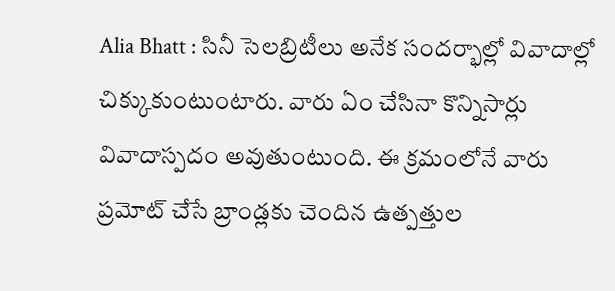Alia Bhatt : సినీ సెలబ్రిటీలు అనేక సందర్భాల్లో వివాదాల్లో చిక్కుకుంటుంటారు. వారు ఏం చేసినా కొన్నిసార్లు వివాదాస్పదం అవుతుంటుంది. ఈ క్రమంలోనే వారు ప్రమోట్ చేసే బ్రాండ్లకు చెందిన ఉత్పత్తుల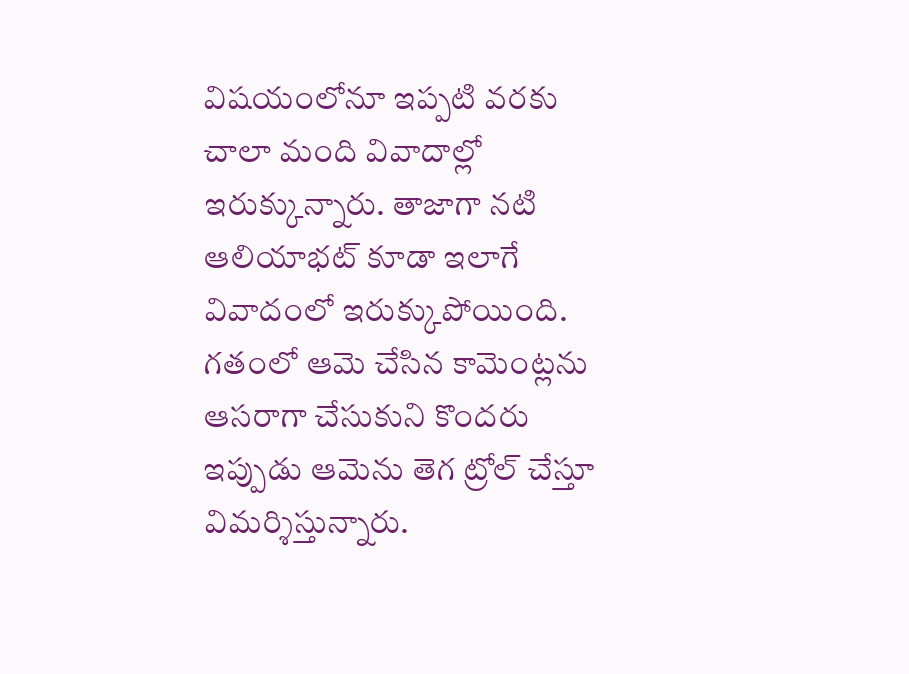విషయంలోనూ ఇప్పటి వరకు చాలా మంది వివాదాల్లో ఇరుక్కున్నారు. తాజాగా నటి ఆలియాభట్ కూడా ఇలాగే వివాదంలో ఇరుక్కుపోయింది. గతంలో ఆమె చేసిన కామెంట్లను ఆసరాగా చేసుకుని కొందరు ఇప్పుడు ఆమెను తెగ ట్రోల్ చేస్తూ విమర్శిస్తున్నారు.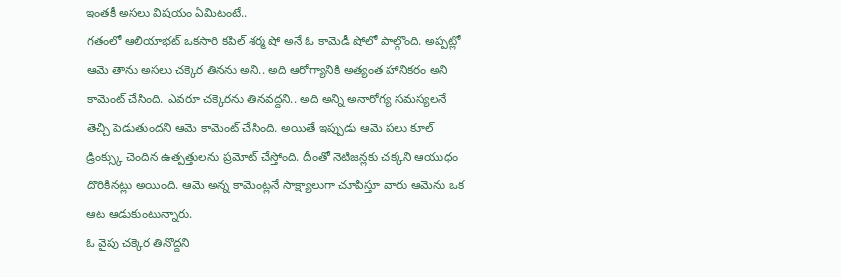ఇంతకీ అసలు విషయం ఏమిటంటే..
గతంలో ఆలియాభట్ ఒకసారి కపిల్ శర్మ షో అనే ఓ కామెడీ షోలో పాల్గొంది. అప్పట్లో ఆమె తాను అసలు చక్కెర తినను అని.. అది ఆరోగ్యానికి అత్యంత హానికరం అని కామెంట్ చేసింది. ఎవరూ చక్కెరను తినవద్దని.. అది అన్ని అనారోగ్య సమస్యలనే తెచ్చి పెడుతుందని ఆమె కామెంట్ చేసింది. అయితే ఇప్పుడు ఆమె పలు కూల్ డ్రింక్స్కు చెందిన ఉత్పత్తులను ప్రమోట్ చేస్తోంది. దీంతో నెటిజన్లకు చక్కని ఆయుధం దొరికినట్లు అయింది. ఆమె అన్న కామెంట్లనే సాక్ష్యాలుగా చూపిస్తూ వారు ఆమెను ఒక ఆట ఆడుకుంటున్నారు.
ఓ వైపు చక్కెర తినొద్దని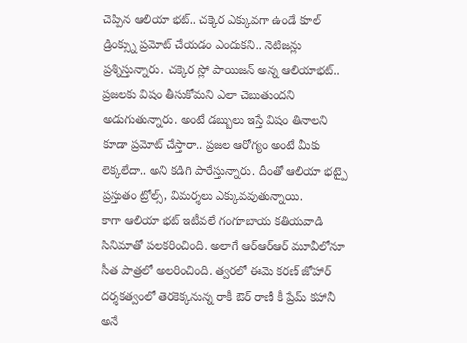చెప్పిన ఆలియా భట్.. చక్కెర ఎక్కువగా ఉండే కూల్ డ్రింక్స్ను ప్రమోట్ చేయడం ఎందుకని.. నెటిజన్లు ప్రశ్నిస్తున్నారు. చక్కెర స్లో పాయిజన్ అన్న ఆలియాభట్.. ప్రజలకు విషం తీసుకోమని ఎలా చెబుతుందని అడుగుతున్నారు. అంటే డబ్బులు ఇస్తే విషం తినాలని కూడా ప్రమోట్ చేస్తారా.. ప్రజల ఆరోగ్యం అంటే మీకు లెక్కలేదా.. అని కడిగి పారేస్తున్నారు. దీంతో ఆలియా భట్పై ప్రస్తుతం ట్రోల్స్, విమర్శలు ఎక్కువవుతున్నాయి.
కాగా ఆలియా భట్ ఇటీవలే గంగూబాయ కతియవాడి సినిమాతో పలకరించింది. అలాగే ఆర్ఆర్ఆర్ మూవీలోనూ సీత పాత్రలో అలరించింది. త్వరలో ఈమె కరణ్ జోహార్ దర్శకత్వంలో తెరకెక్కనున్న రాకీ ఔర్ రాణీ కీ ప్రేమ్ కహానీ అనే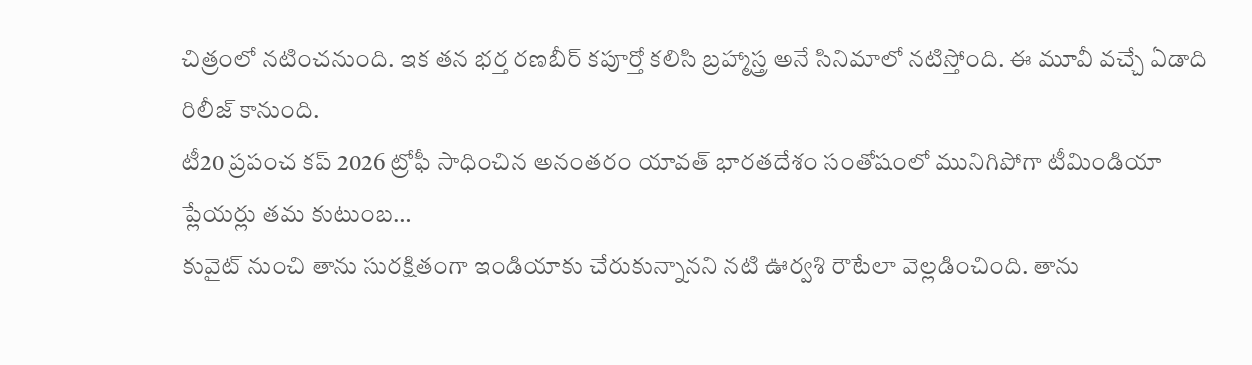చిత్రంలో నటించనుంది. ఇక తన భర్త రణబీర్ కపూర్తో కలిసి బ్రహ్మాస్త్ర అనే సినిమాలో నటిస్తోంది. ఈ మూవీ వచ్చే ఏడాది రిలీజ్ కానుంది.
టీ20 ప్రపంచ కప్ 2026 ట్రోఫీ సాధించిన అనంతరం యావత్ భారతదేశం సంతోషంలో మునిగిపోగా టీమిండియా ప్లేయర్లు తమ కుటుంబ…
కువైట్ నుంచి తాను సురక్షితంగా ఇండియాకు చేరుకున్నానని నటి ఊర్వశి రౌటేలా వెల్లడించింది. తాను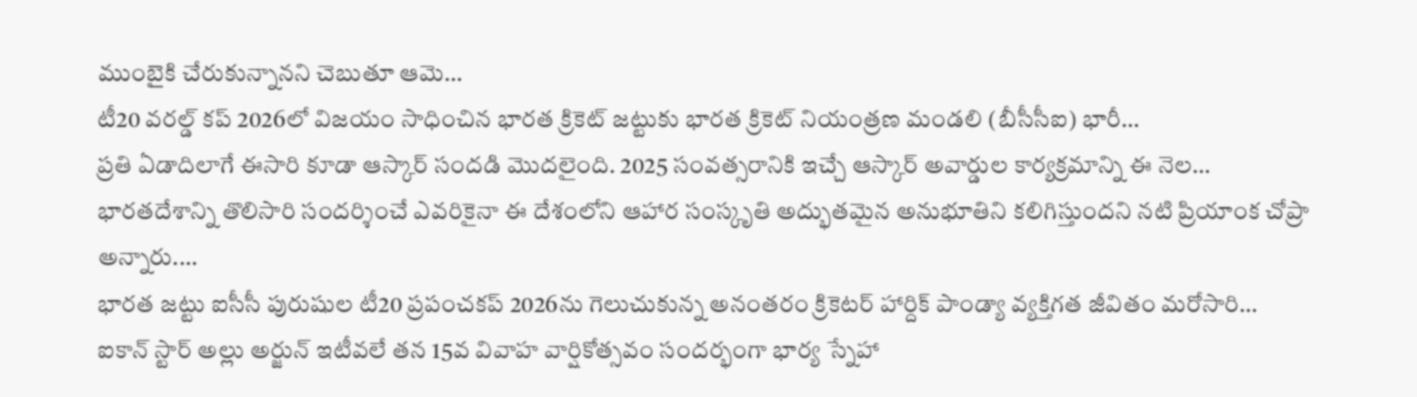ముంబైకి చేరుకున్నానని చెబుతూ ఆమె…
టీ20 వరల్డ్ కప్ 2026లో విజయం సాధించిన భారత క్రికెట్ జట్టుకు భారత క్రికెట్ నియంత్రణ మండలి (బీసీసీఐ) భారీ…
ప్రతి ఏడాదిలాగే ఈసారి కూడా ఆస్కార్ సందడి మొదలైంది. 2025 సంవత్సరానికి ఇచ్చే ఆస్కార్ అవార్డుల కార్యక్రమాన్ని ఈ నెల…
భారతదేశాన్ని తొలిసారి సందర్శించే ఎవరికైనా ఈ దేశంలోని ఆహార సంస్కృతి అద్భుతమైన అనుభూతిని కలిగిస్తుందని నటి ప్రియాంక చోప్రా అన్నారు.…
భారత జట్టు ఐసీసీ పురుషుల టీ20 ప్రపంచకప్ 2026ను గెలుచుకున్న అనంతరం క్రికెటర్ హార్దిక్ పాండ్యా వ్యక్తిగత జీవితం మరోసారి…
ఐకాన్ స్టార్ అల్లు అర్జున్ ఇటీవలే తన 15వ వివాహ వార్షికోత్సవం సందర్భంగా భార్య స్నేహా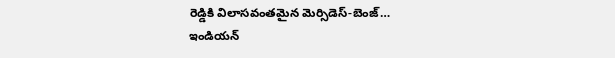రెడ్డికి విలాసవంతమైన మెర్సిడెస్-బెంజ్…
ఇండియన్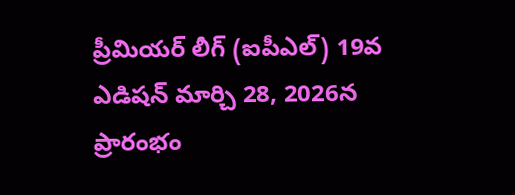ప్రీమియర్ లీగ్ (ఐపీఎల్) 19వ ఎడిషన్ మార్చి 28, 2026న ప్రారంభం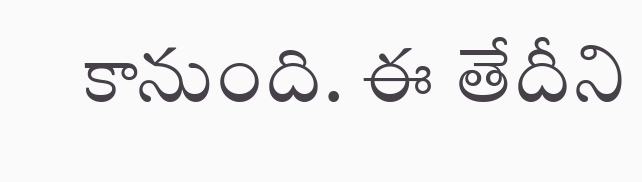కానుంది. ఈ తేదీని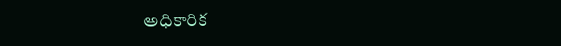అధికారిక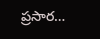ప్రసార…